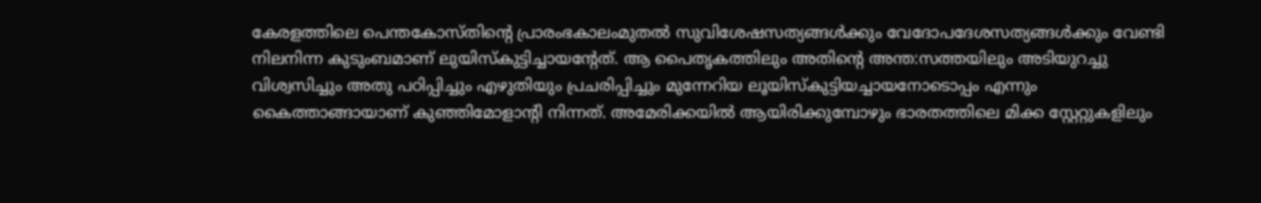കേരളത്തിലെ പെന്തകോസ്തിന്റെ പ്രാരംഭകാലംമുതൽ സുവിശേഷസത്യങ്ങൾക്കും വേദോപദേശസത്യങ്ങൾക്കും വേണ്ടി നിലനിന്ന കുടുംബമാണ് ലുയിസ്കുട്ടിച്ചായന്റേത്. ആ പൈതൃകത്തിലും അതിന്റെ അന്ത:സത്തയിലും അടിയുറച്ചു വിശ്വസിച്ചും അതു പഠിപ്പിച്ചും എഴുതിയും പ്രചരിപ്പിച്ചും മുന്നേറിയ ലൂയിസ്കുട്ടിയച്ചായനോടൊപ്പം എന്നും കൈത്താങ്ങായാണ് കുഞ്ഞിമോളാന്റി നിന്നത്. അമേരിക്കയിൽ ആയിരിക്കുമ്പോഴും ഭാരതത്തിലെ മിക്ക സ്റ്റേറ്റുകളിലും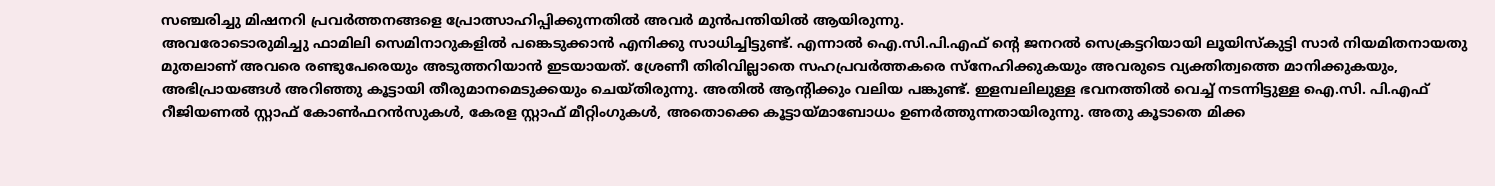സഞ്ചരിച്ചു മിഷനറി പ്രവർത്തനങ്ങളെ പ്രോത്സാഹിപ്പിക്കുന്നതിൽ അവർ മുൻപന്തിയിൽ ആയിരുന്നു.
അവരോടൊരുമിച്ചു ഫാമിലി സെമിനാറുകളിൽ പങ്കെടുക്കാൻ എനിക്കു സാധിച്ചിട്ടുണ്ട്. എന്നാൽ ഐ.സി.പി.എഫ് ന്റെ ജനറൽ സെക്രട്ടറിയായി ലൂയിസ്കുട്ടി സാർ നിയമിതനായതു മുതലാണ് അവരെ രണ്ടുപേരെയും അടുത്തറിയാൻ ഇടയായത്. ശ്രേണീ തിരിവില്ലാതെ സഹപ്രവർത്തകരെ സ്നേഹിക്കുകയും അവരുടെ വ്യക്തിത്വത്തെ മാനിക്കുകയും, അഭിപ്രായങ്ങൾ അറിഞ്ഞു കൂട്ടായി തീരുമാനമെടുക്കയും ചെയ്തിരുന്നു. അതിൽ ആന്റിക്കും വലിയ പങ്കുണ്ട്. ഇളമ്പലിലുള്ള ഭവനത്തിൽ വെച്ച് നടന്നിട്ടുള്ള ഐ.സി. പി.എഫ് റീജിയണൽ സ്റ്റാഫ് കോൺഫറൻസുകൾ, കേരള സ്റ്റാഫ് മീറ്റിംഗുകൾ, അതൊക്കെ കൂട്ടായ്മാബോധം ഉണർത്തുന്നതായിരുന്നു. അതു കൂടാതെ മിക്ക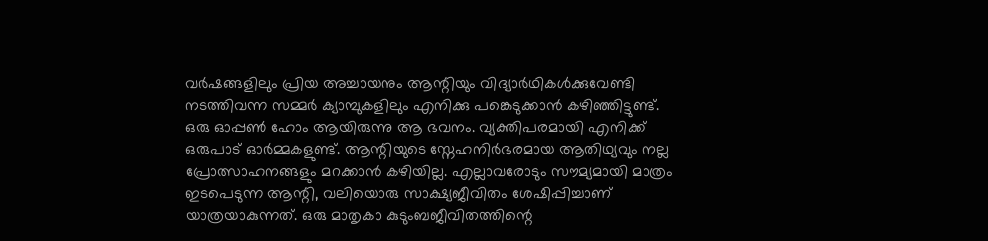വർഷങ്ങളിലും പ്രിയ അച്ചായനും ആന്റിയും വിദ്യാർഥികൾക്കുവേണ്ടി നടത്തിവന്ന സമ്മർ ക്യാമ്പുകളിലും എനിക്കു പങ്കെടുക്കാൻ കഴിഞ്ഞിട്ടുണ്ട്. ഒരു ഓപ്പൺ ഹോം ആയിരുന്നു ആ ഭവനം. വ്യക്തിപരമായി എനിക്ക് ഒരുപാട് ഓർമ്മകളുണ്ട്. ആന്റിയുടെ സ്നേഹനിർഭരമായ ആതിഥ്യവും നല്ല പ്രോത്സാഹനങ്ങളും മറക്കാൻ കഴിയില്ല. എല്ലാവരോടും സൗമ്യമായി മാത്രം ഇടപെടുന്ന ആന്റി, വലിയൊരു സാക്ഷ്യജീവിതം ശേഷിപ്പിച്ചാണ് യാത്രയാകുന്നത്. ഒരു മാതൃകാ കുടുംബജീവിതത്തിന്റെ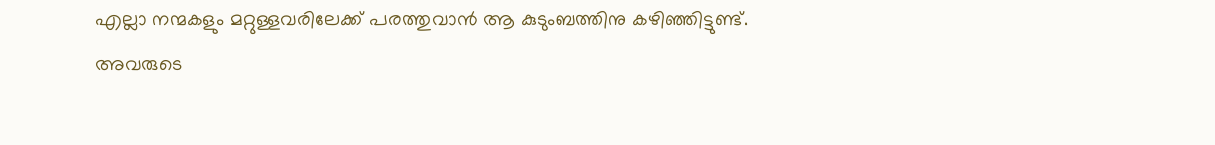എല്ലാ നന്മകളും മറ്റുള്ളവരിലേക്ക് പരത്തുവാൻ ആ കുടുംബത്തിനു കഴിഞ്ഞിട്ടുണ്ട്.
അവരുടെ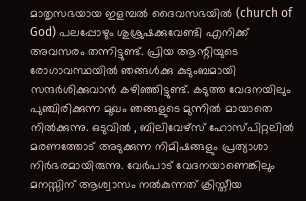മാതൃസഭയായ ഇളമ്പൽ ദൈവസഭയിൽ (church of God) പലപ്പോഴും ശുശ്രുഷക്കുവേണ്ടി എനിക്ക് അവസരം തന്നിട്ടുണ്ട്. പ്രിയ ആന്റിയുടെ രോഗാവസ്ഥയിൽ ഞങ്ങൾക്കു കുടുംബമായി സന്ദർശിക്കുവാൻ കഴിഞ്ഞിട്ടുണ്ട്. കടുത്ത വേദനയിലും പുഞ്ചിരിക്കുന്ന മുഖം ഞങ്ങളുടെ മുന്നിൽ മായാതെ നിൽക്കുന്നു. ഒടുവിൽ , ബിലിവേഴ്സ് ഹോസ്പിറ്റലിൽ മരണത്തോട് അടുക്കുന്ന നിമിഷങ്ങളും പ്രത്യാശാ നിർഭരമായിരുന്നു. വേർപാട് വേദനയാണെങ്കിലും മനസ്സിന് ആശ്വാസം നൽകുന്നത് ക്രിസ്തീയ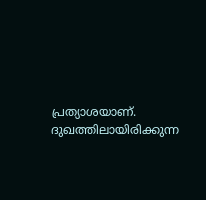പ്രത്യാശയാണ്.
ദുഖത്തിലായിരിക്കുന്ന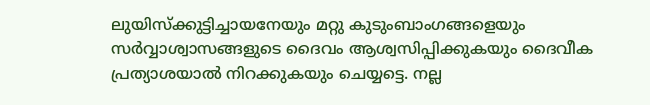ലുയിസ്ക്കുട്ടിച്ചായനേയും മറ്റു കുടുംബാംഗങ്ങളെയും സർവ്വാശ്വാസങ്ങളുടെ ദൈവം ആശ്വസിപ്പിക്കുകയും ദൈവീക പ്രത്യാശയാൽ നിറക്കുകയും ചെയ്യട്ടെ. നല്ല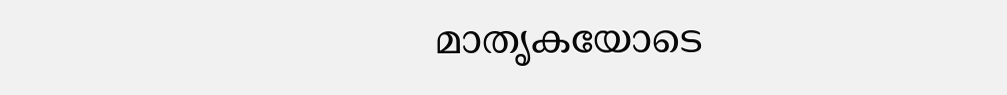മാതൃകയോടെ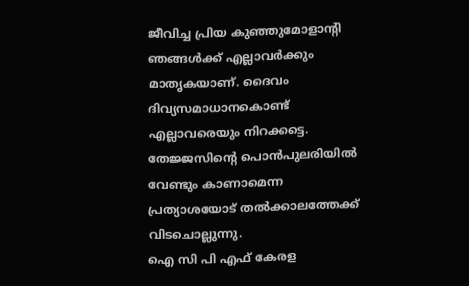ജീവിച്ച പ്രിയ കുഞ്ഞുമോളാന്റി ഞങ്ങൾക്ക് എല്ലാവർക്കും മാതൃകയാണ്. ദൈവം ദിവ്യസമാധാനകൊണ്ട് എല്ലാവരെയും നിറക്കട്ടെ. തേജ്ജസിന്റെ പൊൻപുലരിയിൽ വേണ്ടും കാണാമെന്ന പ്രത്യാശയോട് തൽക്കാലത്തേക്ക് വിടചൊല്ലുന്നു.
ഐ സി പി എഫ് കേരള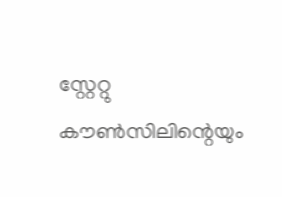സ്റ്റേറ്റു കൗൺസിലിന്റെയും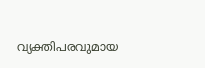വ്യക്തിപരവുമായ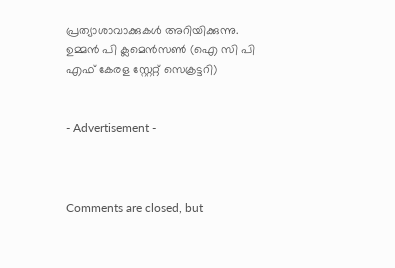പ്രത്യാശാവാക്കുകൾ അറിയിക്കുന്നു.
ഉമ്മൻ പി ക്ലമെൻസൺ (ഐ സി പി എഫ് കേരള സ്റ്റേറ്റ് സെക്രട്ടറി)


- Advertisement -



Comments are closed, but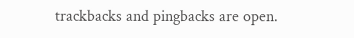trackbacks and pingbacks are open.